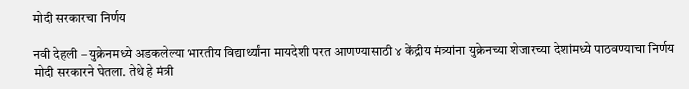मोदी सरकारचा निर्णय

नवी देहली – युक्रेनमध्ये अडकलेल्या भारतीय विद्यार्थ्यांना मायदेशी परत आणण्यासाठी ४ केंद्रीय मंत्र्यांना युक्रेनच्या शेजारच्या देशांमध्ये पाठवण्याचा निर्णय मोदी सरकारने घेतला. तेथे हे मंत्री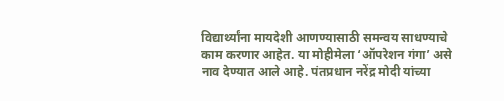विद्यार्थ्यांना मायदेशी आणण्यासाठी समन्वय साधण्याचे काम करणार आहेत. या मोहीमेला ‘ऑपरेशन गंगा’ असे नाव देण्यात आले आहे. पंतप्रधान नरेंद्र मोदी यांच्या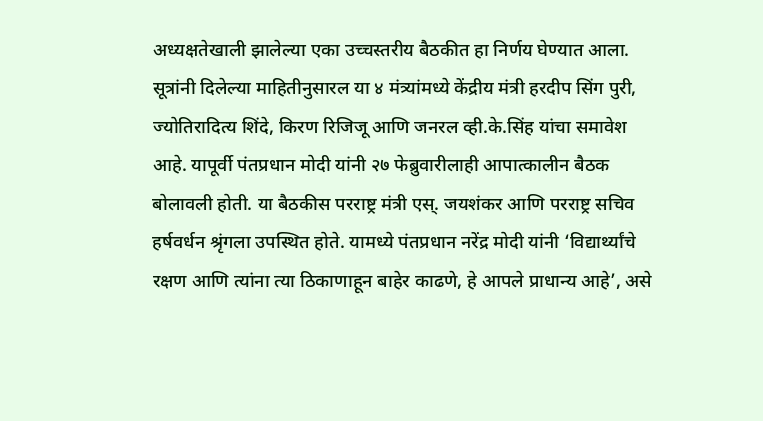अध्यक्षतेखाली झालेल्या एका उच्चस्तरीय बैठकीत हा निर्णय घेण्यात आला.
सूत्रांनी दिलेल्या माहितीनुसारल या ४ मंत्र्यांमध्ये केंद्रीय मंत्री हरदीप सिंग पुरी, ज्योतिरादित्य शिंदे, किरण रिजिजू आणि जनरल व्ही.के.सिंह यांचा समावेश आहे. यापूर्वी पंतप्रधान मोदी यांनी २७ फेब्रुवारीलाही आपात्कालीन बैठक बोलावली होती. या बैठकीस परराष्ट्र मंत्री एस्. जयशंकर आणि परराष्ट्र सचिव हर्षवर्धन श्रृंगला उपस्थित होते. यामध्ये पंतप्रधान नरेंद्र मोदी यांनी ‘विद्यार्थ्यांचे रक्षण आणि त्यांना त्या ठिकाणाहून बाहेर काढणे, हे आपले प्राधान्य आहे’, असे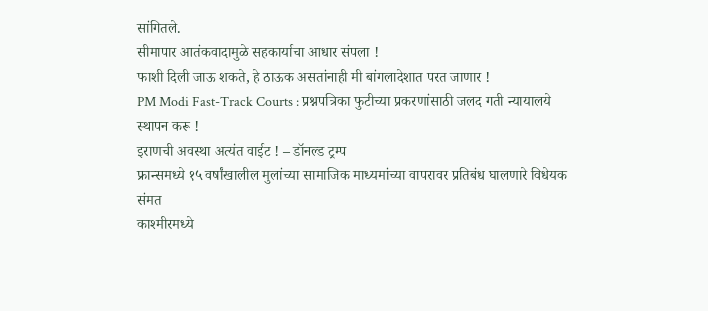सांगितले.
सीमापार आतंकवादामुळे सहकार्याचा आधार संपला !
फाशी दिली जाऊ शकते, हे ठाऊक असतांनाही मी बांगलादेशात परत जाणार !
PM Modi Fast-Track Courts : प्रश्नपत्रिका फुटीच्या प्रकरणांसाठी जलद गती न्यायालये स्थापन करू !
इराणची अवस्था अत्यंत वाईट ! – डॉनल्ड ट्रम्प
फ्रान्समध्ये १५ वर्षांखालील मुलांच्या सामाजिक माध्यमांच्या वापरावर प्रतिबंध घालणारे विधेयक संमत
काश्मीरमध्ये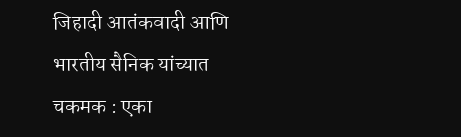जिहादी आतंकवादी आणि भारतीय सैनिक यांच्यात चकमक : एका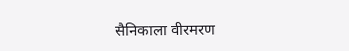सैनिकाला वीरमरण